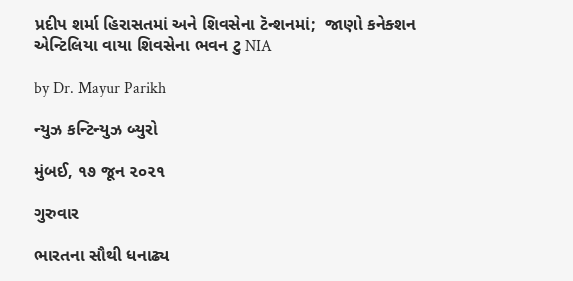પ્રદીપ શર્મા હિરાસતમાં અને શિવસેના ટૅન્શનમાં;  જાણો કનેક્શન એન્ટિલિયા વાયા શિવસેના ભવન ટુ NIA

by Dr. Mayur Parikh

ન્યુઝ કન્ટિન્યુઝ બ્યુરો

મુંબઈ, ૧૭ જૂન ૨૦૨૧

ગુરુવાર

ભારતના સૌથી ધનાઢ્ય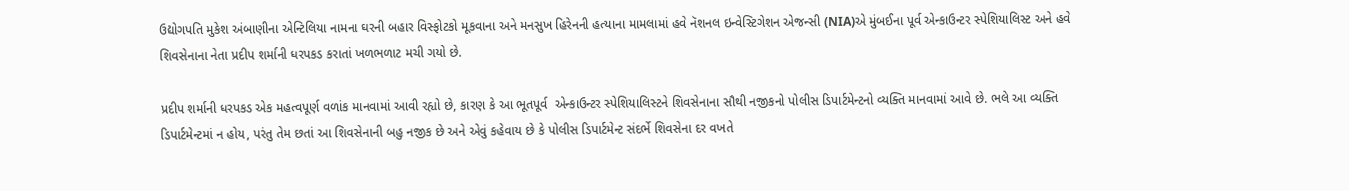ઉદ્યોગપતિ મુકેશ અંબાણીના એન્ટિલિયા નામના ઘરની બહાર વિસ્ફોટકો મૂકવાના અને મનસુખ હિરેનની હત્યાના મામલામાં હવે નૅશનલ ઇન્વેસ્ટિગેશન એજન્સી (NIA)એ મુંબઈના પૂર્વ એન્કાઉન્ટર સ્પેશિયાલિસ્ટ અને હવે શિવસેનાના નેતા પ્રદીપ શર્માની ધરપકડ કરાતાં ખળભળાટ મચી ગયો છે.

પ્રદીપ શર્માની ધરપકડ એક મહત્વપૂર્ણ વળાંક માનવામાં આવી રહ્યો છે, કારણ કે આ ભૂતપૂર્વ  એન્કાઉન્ટર સ્પેશિયાલિસ્ટને શિવસેનાના સૌથી નજીકનો પોલીસ ડિપાર્ટમેન્ટનો વ્યક્તિ માનવામાં આવે છે. ભલે આ વ્યક્તિ ડિપાર્ટમેન્ટમાં ન હોય, પરંતુ તેમ છતાં આ શિવસેનાની બહુ નજીક છે અને એવું કહેવાય છે કે પોલીસ ડિપાર્ટમેન્ટ સંદર્ભે શિવસેના દર વખતે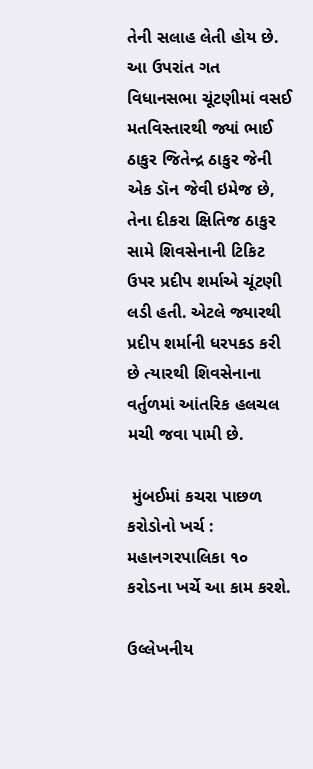તેની સલાહ લેતી હોય છે. આ ઉપરાંત ગત વિધાનસભા ચૂંટણીમાં વસઈ મતવિસ્તારથી જ્યાં ભાઈ ઠાકુર જિતેન્દ્ર ઠાકુર જેની એક ડૉન જેવી ઇમેજ છે, તેના દીકરા ક્ષિતિજ ઠાકુર સામે શિવસેનાની ટિકિટ ઉપર પ્રદીપ શર્માએ ચૂંટણી લડી હતી. એટલે જ્યારથી પ્રદીપ શર્માની ધરપકડ કરી છે ત્યારથી શિવસેનાના વર્તુળમાં આંતરિક હલચલ મચી જવા પામી છે.

 મુંબઈમાં કચરા પાછળ કરોડોનો ખર્ચ : મહાનગરપાલિકા ૧૦ કરોડના ખર્ચે આ કામ કરશે.

ઉલ્લેખનીય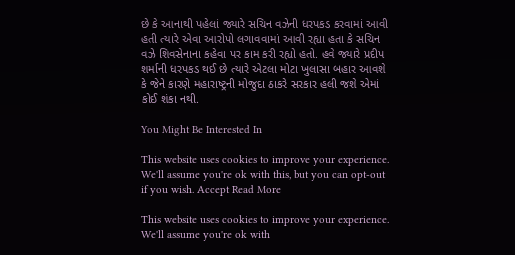છે કે આનાથી પહેલાં જ્યારે સચિન વઝેની ધરપકડ કરવામાં આવી હતી ત્યારે એવા આરોપો લગાવવામાં આવી રહ્યા હતા કે સચિન વઝે શિવસેનાના કહેવા પર કામ કરી રહ્યો હતો. હવે જ્યારે પ્રદીપ શર્માની ધરપકડ થઈ છે ત્યારે એટલા મોટા ખુલાસા બહાર આવશે કે જેને કારણે મહારાષ્ટ્રની મોજુદા ઠાકરે સરકાર હલી જશે એમાં કોઈ શંકા નથી.

You Might Be Interested In

This website uses cookies to improve your experience. We'll assume you're ok with this, but you can opt-out if you wish. Accept Read More

This website uses cookies to improve your experience. We'll assume you're ok with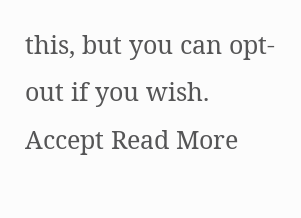this, but you can opt-out if you wish. Accept Read More